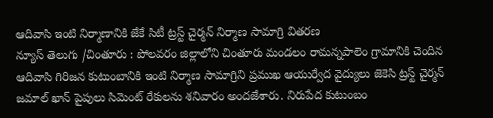ఆదివాసి ఇంటి నిర్మాణానికి జేకే సిటీ ట్రస్ట్ చైర్మన్ నిర్మాణ సామాగ్రి వితరణ
న్యూస్ తెలుగు /చింతూరు : పోలవరం జిల్లాలోని చింతూరు మండలం రామన్నపాలెం గ్రామానికి చెందిన ఆదివాసి గిరిజన కుటుంబానికి ఇంటి నిర్మాణ సామాగ్రిని ప్రముఖ ఆయుర్వేద వైద్యులు జెకెసి ట్రస్ట్ చైర్మన్ జమాల్ ఖాన్ పైపులు సిమెంట్ రేకులను శనివారం అందజేశారు. నిరుపేద కుటుంబం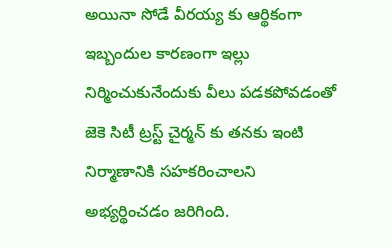అయినా సోడే వీరయ్య కు ఆర్థికంగా ఇబ్బందుల కారణంగా ఇల్లు నిర్మించుకునేందుకు వీలు పడకపోవడంతో జెకె సిటీ ట్రస్ట్ చైర్మన్ కు తనకు ఇంటి నిర్మాణానికి సహకరించాలని అభ్యర్థించడం జరిగింది.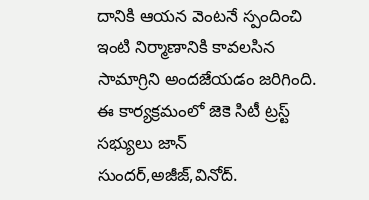దానికి ఆయన వెంటనే స్పందించి ఇంటి నిర్మాణానికి కావలసిన సామాగ్రిని అందజేయడం జరిగింది. ఈ కార్యక్రమంలో జెకె సిటీ ట్రస్ట్ సభ్యులు జాన్ సుందర్,అజీజ్,వినోద్.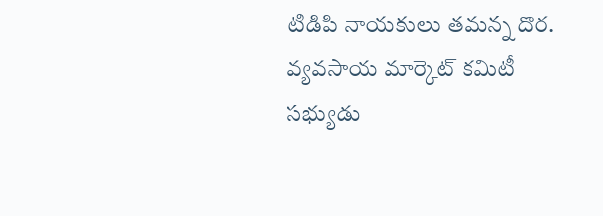టిడిపి నాయకులు తమన్న దొర. వ్యవసాయ మార్కెట్ కమిటీ సభ్యుడు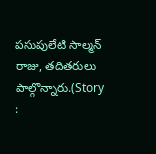పసుపులేటి సాల్మన్ రాజు, తదితరులు పాల్గొన్నారు.(Story :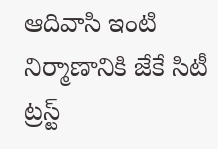ఆదివాసి ఇంటి నిర్మాణానికి జేకే సిటీ ట్రస్ట్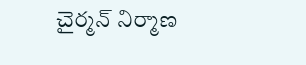చైర్మన్ నిర్మాణ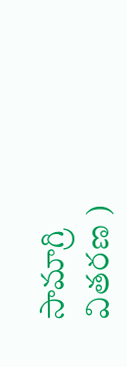సామాగ్రి వితరణ )